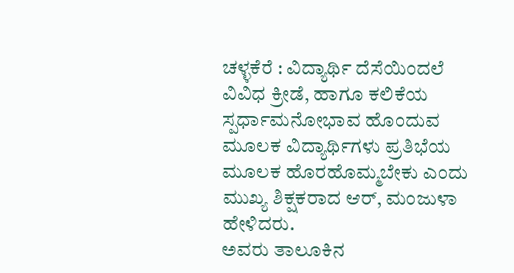ಚಳ್ಳಕೆರೆ : ವಿದ್ಯಾರ್ಥಿ ದೆಸೆಯಿಂದಲೆ ವಿವಿಧ ಕ್ರೀಡೆ, ಹಾಗೂ ಕಲಿಕೆಯ ಸ್ಪರ್ಧಾಮನೋಭಾವ ಹೊಂದುವ ಮೂಲಕ ವಿದ್ಯಾರ್ಥಿಗಳು ಪ್ರತಿಭೆಯ ಮೂಲಕ ಹೊರಹೊಮ್ಮಬೇಕು ಎಂದು ಮುಖ್ಯ ಶಿಕ್ಷಕರಾದ ಆರ್, ಮಂಜುಳಾ ಹೇಳಿದರು.
ಅವರು ತಾಲೂಕಿನ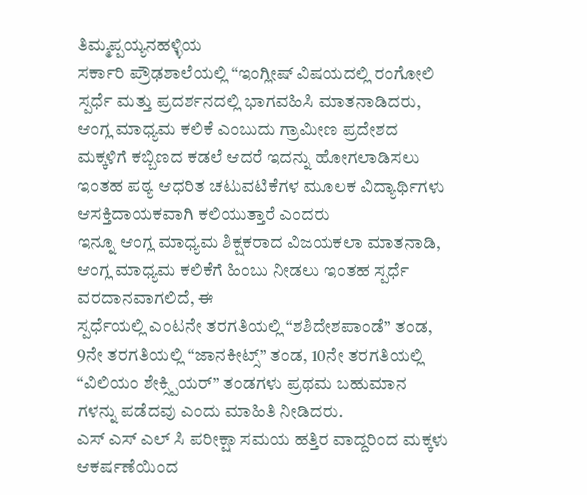ತಿಮ್ಮಪ್ಪಯ್ಯನಹಳ್ಳಿಯ
ಸರ್ಕಾರಿ ಪ್ರೌಢಶಾಲೆಯಲ್ಲಿ “ಇಂಗ್ಲೀಷ್ ವಿಷಯದಲ್ಲಿ ರಂಗೋಲಿ ಸ್ಪರ್ಧೆ ಮತ್ತು ಪ್ರದರ್ಶನದಲ್ಲಿ ಭಾಗವಹಿಸಿ ಮಾತನಾಡಿದರು,
ಆಂಗ್ಲ ಮಾಧ್ಯಮ ಕಲಿಕೆ ಎಂಬುದು ಗ್ರಾಮೀಣ ಪ್ರದೇಶದ ಮಕ್ಕಳಿಗೆ ಕಬ್ಬಿಣದ ಕಡಲೆ ಆದರೆ ಇದನ್ನು ಹೋಗಲಾಡಿಸಲು ಇಂತಹ ಪಠ್ಯ ಆಧರಿತ ಚಟುವಟಿಕೆಗಳ ಮೂಲಕ ವಿದ್ಯಾರ್ಥಿಗಳು ಆಸಕ್ತಿದಾಯಕವಾಗಿ ಕಲಿಯುತ್ತಾರೆ ಎಂದರು
ಇನ್ನೂ ಆಂಗ್ಲ ಮಾಧ್ಯಮ ಶಿಕ್ಷಕರಾದ ವಿಜಯಕಲಾ ಮಾತನಾಡಿ, ಆಂಗ್ಲ ಮಾಧ್ಯಮ ಕಲಿಕೆಗೆ ಹಿಂಬು ನೀಡಲು ಇಂತಹ ಸ್ಪರ್ಧೆ ವರದಾನವಾಗಲಿದೆ, ಈ
ಸ್ಪರ್ಧೆಯಲ್ಲಿ ಎಂಟನೇ ತರಗತಿಯಲ್ಲಿ “ಶಶಿದೇಶಪಾಂಡೆ” ತಂಡ, 9ನೇ ತರಗತಿಯಲ್ಲಿ “ಜಾನಕೀಟ್ಸ್” ತಂಡ, 10ನೇ ತರಗತಿಯಲ್ಲಿ “ವಿಲಿಯಂ ಶೇಕ್ಸ್ಪಿಯರ್” ತಂಡಗಳು ಪ್ರಥಮ ಬಹುಮಾನ ಗಳನ್ನು ಪಡೆದವು ಎಂದು ಮಾಹಿತಿ ನೀಡಿದರು.
ಎಸ್ ಎಸ್ ಎಲ್ ಸಿ ಪರೀಕ್ಷಾ ಸಮಯ ಹತ್ತಿರ ವಾದ್ದರಿಂದ ಮಕ್ಕಳು ಆಕರ್ಷಣೆಯಿಂದ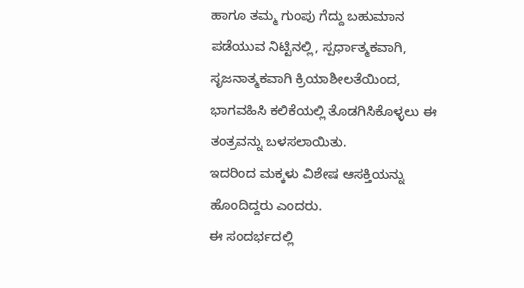ಹಾಗೂ ತಮ್ಮ ಗುಂಪು ಗೆದ್ದು ಬಹುಮಾನ ಪಡೆಯುವ ನಿಟ್ಟಿನಲ್ಲಿ, ಸ್ಪರ್ಧಾತ್ಮಕವಾಗಿ, ಸೃಜನಾತ್ಮಕವಾಗಿ ಕ್ರಿಯಾಶೀಲತೆಯಿಂದ, ಭಾಗವಹಿಸಿ ಕಲಿಕೆಯಲ್ಲಿ ತೊಡಗಿಸಿಕೊಳ್ಳಲು ಈ ತಂತ್ರವನ್ನು ಬಳಸಲಾಯಿತು.
ಇದರಿಂದ ಮಕ್ಕಳು ವಿಶೇಷ ಆಸಕ್ತಿಯನ್ನು ಹೊಂದಿದ್ದರು ಎಂದರು.
ಈ ಸಂದರ್ಭದಲ್ಲಿ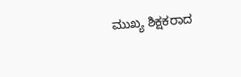ಮುಖ್ಯ ಶಿಕ್ಷಕರಾದ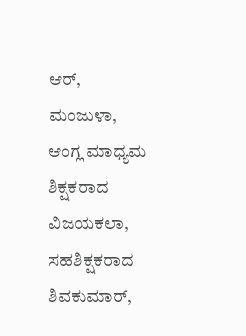ಆರ್, ಮಂಜುಳಾ, ಆಂಗ್ಲ ಮಾಧ್ಯಮ ಶಿಕ್ಷಕರಾದ ವಿಜಯಕಲಾ,
ಸಹಶಿಕ್ಷಕರಾದ ಶಿವಕುಮಾರ್,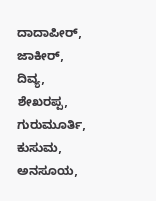ದಾದಾಪೀರ್, ಜಾಕೀರ್, ದಿವ್ಯ, ಶೇಖರಪ್ಪ, ಗುರುಮೂರ್ತಿ, ಕುಸುಮ, ಅನಸೂಯ,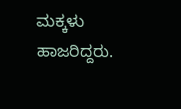ಮಕ್ಕಳು ಹಾಜರಿದ್ದರು.